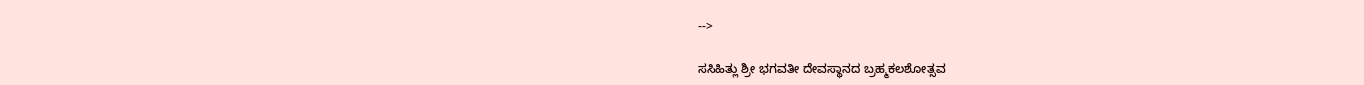-->

ಸಸಿಹಿತ್ಲು ಶ್ರೀ ಭಗವತೀ ದೇವಸ್ಥಾನದ ಬ್ರಹ್ಮಕಲಶೋತ್ಸವ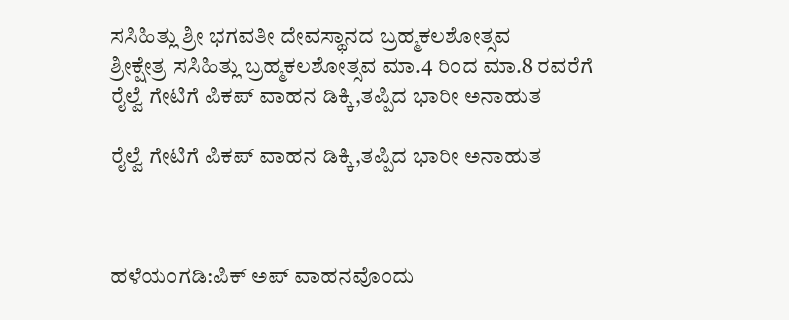ಸಸಿಹಿತ್ಲು ಶ್ರೀ ಭಗವತೀ ದೇವಸ್ಥಾನದ ಬ್ರಹ್ಮಕಲಶೋತ್ಸವ
ಶ್ರೀಕ್ಷೇತ್ರ ಸಸಿಹಿತ್ಲು ಬ್ರಹ್ಮಕಲಶೋತ್ಸವ ಮಾ.4 ರಿಂದ ಮಾ.8 ರವರೆಗೆ
ರೈಲ್ವೆ ಗೇಟಿಗೆ ಪಿಕಪ್ ವಾಹನ ಡಿಕ್ಕಿ,ತಪ್ಪಿದ ಭಾರೀ ಅನಾಹುತ

ರೈಲ್ವೆ ಗೇಟಿಗೆ ಪಿಕಪ್ ವಾಹನ ಡಿಕ್ಕಿ,ತಪ್ಪಿದ ಭಾರೀ ಅನಾಹುತ



ಹಳೆಯಂಗಡಿ:ಪಿಕ್ ಅಪ್ ವಾಹನವೊಂದು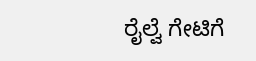ರೈಲ್ವೆ ಗೇಟಿಗೆ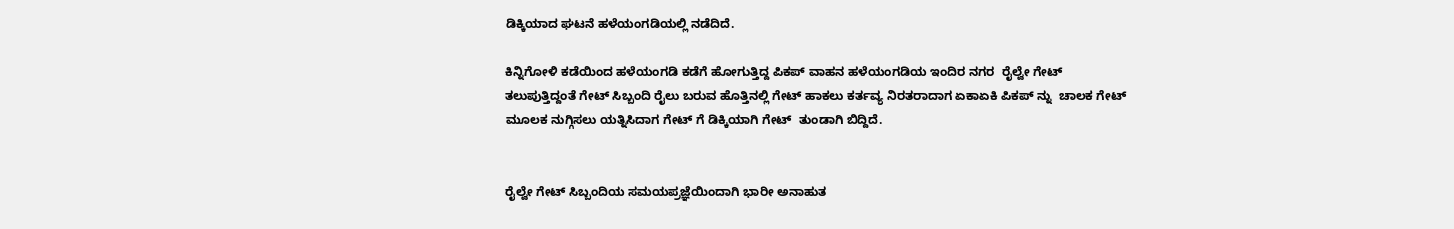ಡಿಕ್ಕಿಯಾದ ಘಟನೆ ಹಳೆಯಂಗಡಿಯಲ್ಲಿ ನಡೆದಿದೆ.

ಕಿನ್ನಿಗೋಳಿ ಕಡೆಯಿಂದ ಹಳೆಯಂಗಡಿ ಕಡೆಗೆ ಹೋಗುತ್ತಿದ್ದ ಪಿಕಪ್ ವಾಹನ ಹಳೆಯಂಗಡಿಯ ಇಂದಿರ ನಗರ  ರೈಲ್ವೇ ಗೇಟ್ ತಲುಪುತ್ತಿದ್ದಂತೆ ಗೇಟ್ ಸಿಬ್ಬಂದಿ ರೈಲು ಬರುವ ಹೊತ್ತಿನಲ್ಲಿ ಗೇಟ್ ಹಾಕಲು ಕರ್ತವ್ಯ ನಿರತರಾದಾಗ ಏಕಾಏಕಿ ಪಿಕಪ್ ನ್ನು  ಚಾಲಕ ಗೇಟ್ ಮೂಲಕ ನುಗ್ಗಿಸಲು ಯತ್ನಿಸಿದಾಗ ಗೇಟ್ ಗೆ ಡಿಕ್ಕಿಯಾಗಿ ಗೇಟ್  ತುಂಡಾಗಿ ಬಿದ್ದಿದೆ.


ರೈಲ್ವೇ ಗೇಟ್ ಸಿಬ್ಬಂದಿಯ ಸಮಯಪ್ರಜ್ಞೆಯಿಂದಾಗಿ ಭಾರೀ ಅನಾಹುತ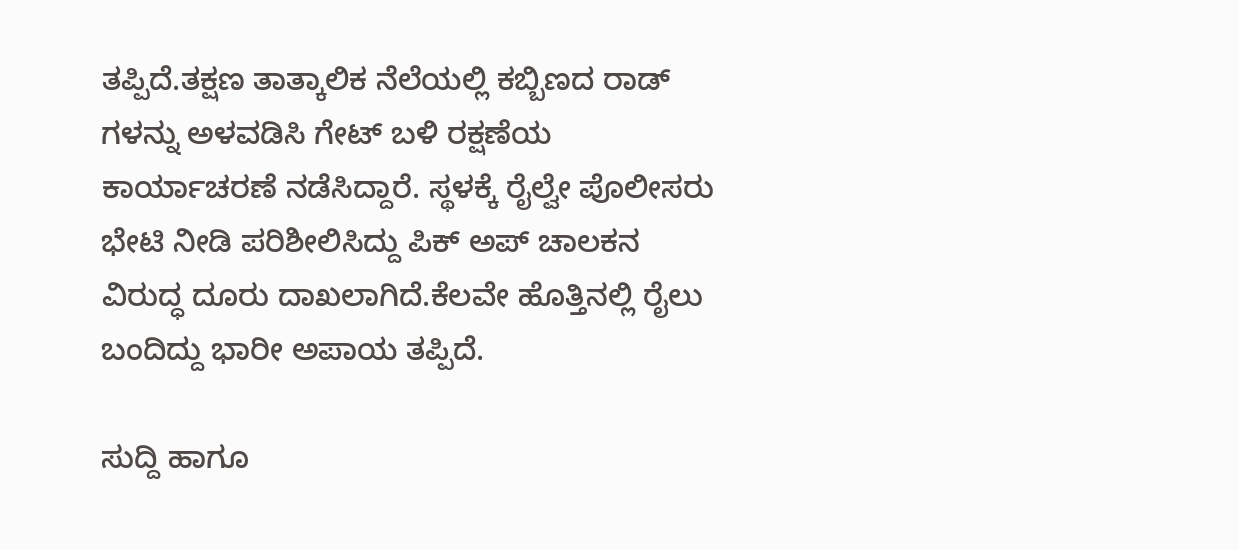ತಪ್ಪಿದೆ.ತಕ್ಷಣ ತಾತ್ಕಾಲಿಕ ನೆಲೆಯಲ್ಲಿ ಕಬ್ಬಿಣದ ರಾಡ್ ಗಳನ್ನು ಅಳವಡಿಸಿ ಗೇಟ್ ಬಳಿ ರಕ್ಷಣೆಯ ಕಾರ್ಯಾಚರಣೆ ನಡೆಸಿದ್ದಾರೆ. ಸ್ಥಳಕ್ಕೆ ರೈಲ್ವೇ ಪೊಲೀಸರು ಭೇಟಿ ನೀಡಿ ಪರಿಶೀಲಿಸಿದ್ದು ಪಿಕ್ ಅಪ್ ಚಾಲಕನ ವಿರುದ್ಧ ದೂರು ದಾಖಲಾಗಿದೆ.ಕೆಲವೇ ಹೊತ್ತಿನಲ್ಲಿ ರೈಲು ಬಂದಿದ್ದು ಭಾರೀ ಅಪಾಯ ತಪ್ಪಿದೆ.

ಸುದ್ದಿ ಹಾಗೂ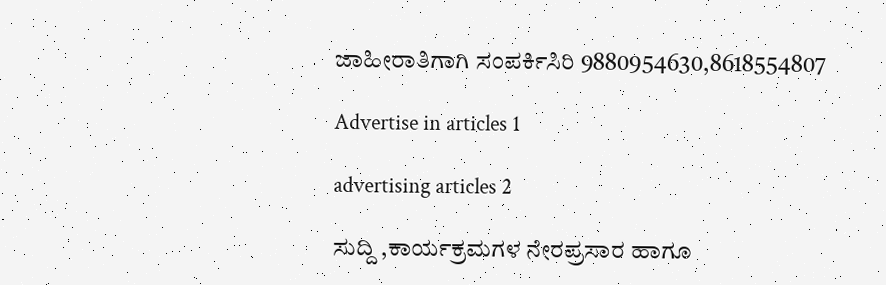ಜಾಹೀರಾತಿಗಾಗಿ ಸಂಪರ್ಕಿಸಿರಿ 9880954630,8618554807

Advertise in articles 1

advertising articles 2

ಸುದ್ದಿ ,ಕಾರ್ಯಕ್ರಮಗಳ ನೇರಪ್ರಸಾರ ಹಾಗೂ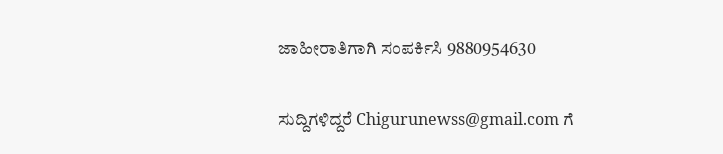ಜಾಹೀರಾತಿಗಾಗಿ ಸಂಪರ್ಕಿಸಿ 9880954630

ಸುದ್ದಿಗಳಿದ್ದರೆ Chigurunewss@gmail.com ಗೆ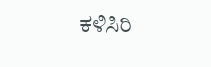ಕಳಿಸಿರಿ